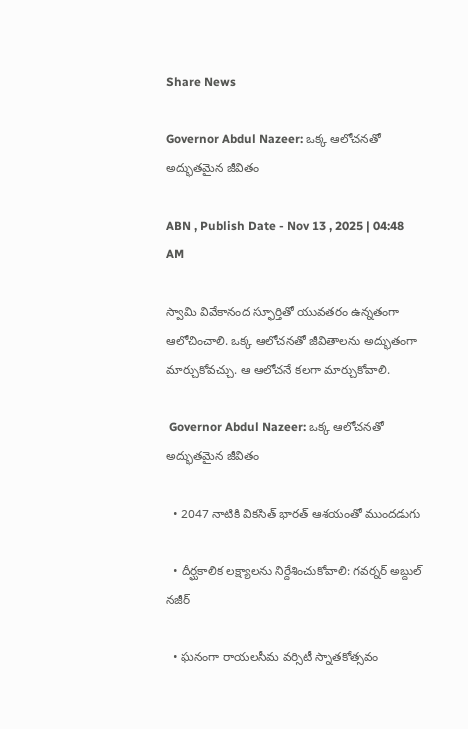Share News

Governor Abdul Nazeer: ఒక్క ఆలోచనతో అద్భుతమైన జీవితం

ABN , Publish Date - Nov 13 , 2025 | 04:48 AM

స్వామి వివేకానంద స్ఫూర్తితో యువతరం ఉన్నతంగా ఆలోచించాలి. ఒక్క ఆలోచనతో జీవితాలను అద్భుతంగా మార్చుకోవచ్చు. ఆ ఆలోచనే కలగా మార్చుకోవాలి.

 Governor Abdul Nazeer: ఒక్క ఆలోచనతో అద్భుతమైన జీవితం

  • 2047 నాటికి వికసిత్‌ భారత్‌ ఆశయంతో ముందడుగు

  • దీర్ఘకాలిక లక్ష్యాలను నిర్దేశించుకోవాలి: గవర్నర్‌ అబ్దుల్‌ నజీర్‌

  • ఘనంగా రాయలసీమ వర్సిటీ స్నాతకోత్సవం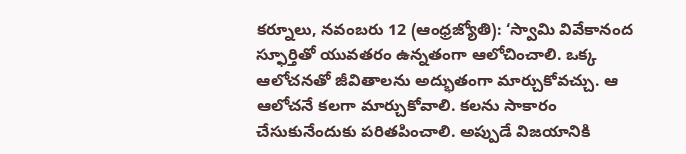కర్నూలు, నవంబరు 12 (ఆంధ్రజ్యోతి): ‘స్వామి వివేకానంద స్ఫూర్తితో యువతరం ఉన్నతంగా ఆలోచించాలి. ఒక్క ఆలోచనతో జీవితాలను అద్భుతంగా మార్చుకోవచ్చు. ఆ ఆలోచనే కలగా మార్చుకోవాలి. కలను సాకారం చేసుకునేందుకు పరితపించాలి. అప్పుడే విజయానికి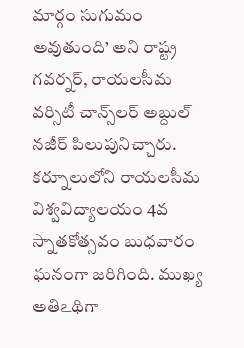మార్గం సుగుమం అవుతుంది’ అని రాష్ట్ర గవర్నర్‌, రాయలసీమ వర్సిటీ చాన్స్‌లర్‌ అబ్దుల్‌ నజీర్‌ పిలుపునిచ్చారు. కర్నూలులోని రాయలసీమ విశ్వవిద్యాలయం 4వ స్నాతకోత్సవం బుధవారం ఘనంగా జరిగింది. ముఖ్య అతిఽథిగా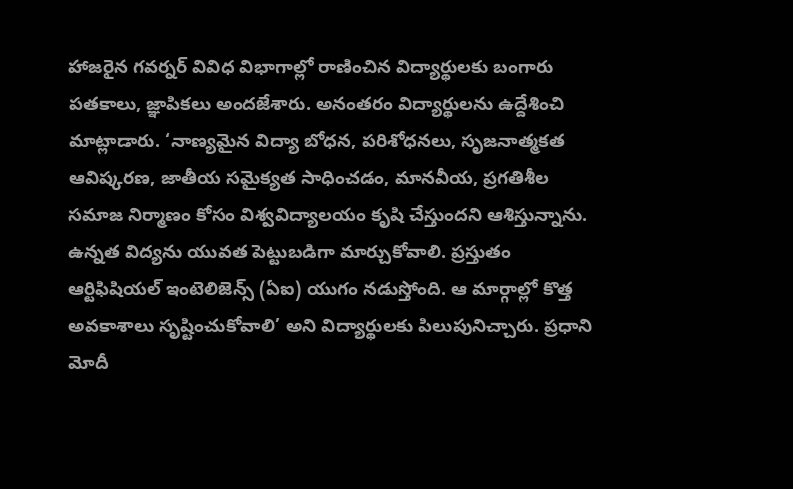హాజరైన గవర్నర్‌ వివిధ విభాగాల్లో రాణించిన విద్యార్థులకు బంగారు పతకాలు, జ్ఞాపికలు అందజేశారు. అనంతరం విద్యార్థులను ఉద్దేశించి మాట్లాడారు. ‘నాణ్యమైన విద్యా బోధన, పరిశోధనలు, సృజనాత్మకత ఆవిష్కరణ, జాతీయ సమైక్యత సాధించడం, మానవీయ, ప్రగతిశీల సమాజ నిర్మాణం కోసం విశ్వవిద్యాలయం కృషి చేస్తుందని ఆశిస్తున్నాను. ఉన్నత విద్యను యువత పెట్టుబడిగా మార్చుకోవాలి. ప్రస్తుతం ఆర్టిఫిషియల్‌ ఇంటెలిజెన్స్‌ (ఏఐ) యుగం నడుస్తోంది. ఆ మార్గాల్లో కొత్త అవకాశాలు సృష్టించుకోవాలి’ అని విద్యార్థులకు పిలుపునిచ్చారు. ప్రధాని మోదీ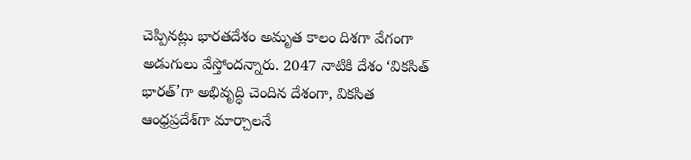చెప్పినట్లు భారతదేశం అమృత కాలం దిశగా వేగంగా అడుగులు వేస్తోందన్నారు. 2047 నాటికి దేశం ‘వికసిత్‌ భారత్‌’గా అభివృద్ధి చెందిన దేశంగా, వికసిత ఆంధ్రప్రదేశ్‌గా మార్చాలనే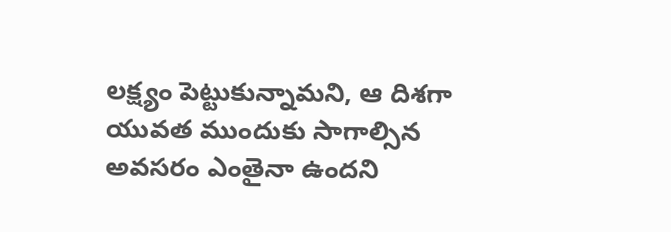లక్ష్యం పెట్టుకున్నామని, ఆ దిశగా యువత ముందుకు సాగాల్సిన అవసరం ఎంతైనా ఉందని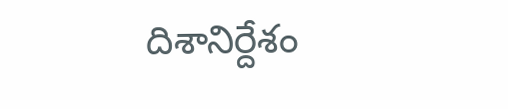దిశానిర్దేశం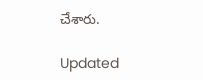చేశారు.

Updated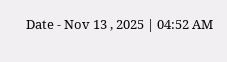Date - Nov 13 , 2025 | 04:52 AM